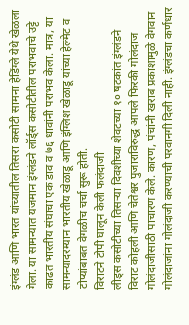इंग्लंड आणि भारत यांच्यातील तिसरा कसोटी सामना हेडिंग्ले येथे खेळला गेला. या सामन्यात यजमान इंग्लंडने लॉर्ड्स कसोटीतील पराभवाचे उट्टे काढत भारतीय संघाचा एक डाव व ७६ धावांनी पराभव केला. मात्र, या सामन्यादरम्यान भारतीय खेळाडू आणि इंग्लिश खेळाडू यांच्या हेल्मेट व टोप्यांबाबत वेगळीच चर्चा सुरू होती.
विराटने टोपी घालून केली फलंदाजी
लीड्स कसोटीच्या तिसऱ्या दिवशीच्या शेवटच्या १० षटकांत इंग्लंडने विराट कोहली आणि चेतेश्वर पुजाराविरुद्ध आपले फिरकी गोलंदाज गोलंदाजीसाठी पाचारण केले. कारण, पंचांनी खराब प्रकाशामुळे वेगवान गोलंदाजांना गोलंदाजी करण्याची परवानगी दिली नाही. इंग्लंडचा कर्णधार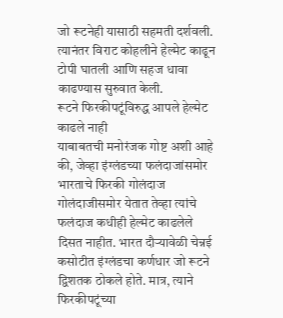जो रूटनेही यासाठी सहमती दर्शवली. त्यानंतर विराट कोहलीने हेल्मेट काढून टोपी घातली आणि सहज धावा काढण्यास सुरुवात केली.
रूटने फिरकीपटूंविरुद्ध आपले हेल्मेट काढले नाही
याबाबतची मनोरंजक गोष्ट अशी आहे की, जेव्हा इंग्लंडच्या फलंदाजांसमोर भारताचे फिरकी गोलंदाज गोलंदाजीसमोर येतात तेव्हा त्यांचे फलंदाज कधीही हेल्मेट काढलेले दिसत नाहीत. भारत दौऱ्यावेळी चेन्नई कसोटीत इंग्लंडचा कर्णधार जो रूटने द्विशतक ठोकले होते. मात्र, त्याने फिरकीपटूंच्या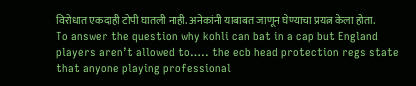विरोधात एकदाही टोपी घातली नाही. अनेकांनी याबाबत जाणून घेण्याचा प्रयत्न केला होता.
To answer the question why kohli can bat in a cap but England players aren’t allowed to….. the ecb head protection regs state that anyone playing professional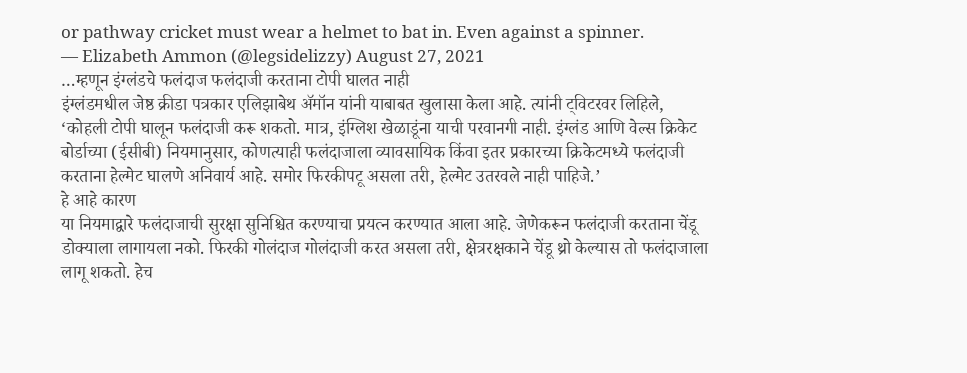or pathway cricket must wear a helmet to bat in. Even against a spinner.
— Elizabeth Ammon (@legsidelizzy) August 27, 2021
…म्हणून इंग्लंडचे फलंदाज फलंदाजी करताना टोपी घालत नाही
इंग्लंडमधील जेष्ठ क्रीडा पत्रकार एलिझाबेथ ॲमॉन यांनी याबाबत खुलासा केला आहे. त्यांनी ट्विटरवर लिहिले,
‘कोहली टोपी घालून फलंदाजी करू शकतो. मात्र, इंग्लिश खेळाडूंना याची परवानगी नाही. इंग्लंड आणि वेल्स क्रिकेट बोर्डाच्या (ईसीबी) नियमानुसार, कोणत्याही फलंदाजाला व्यावसायिक किंवा इतर प्रकारच्या क्रिकेटमध्ये फलंदाजी करताना हेल्मेट घालणे अनिवार्य आहे. समोर फिरकीपटू असला तरी, हेल्मेट उतरवले नाही पाहिजे.’
हे आहे कारण
या नियमाद्वारे फलंदाजाची सुरक्षा सुनिश्चित करण्याचा प्रयत्न करण्यात आला आहे. जेणेकरून फलंदाजी करताना चेंडू डोक्याला लागायला नको. फिरकी गोलंदाज गोलंदाजी करत असला तरी, क्षेत्ररक्षकाने चेंडू थ्रो केल्यास तो फलंदाजाला लागू शकतो. हेच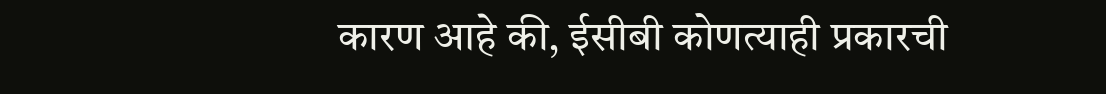कारण आहे की, ईसीबी कोणत्याही प्रकारची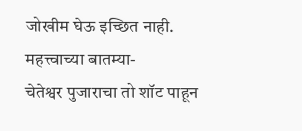जोखीम घेऊ इच्छित नाही.
महत्त्वाच्या बातम्या-
चेतेश्वर पुजाराचा तो शॉट पाहून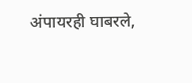अंपायरही घाबरले,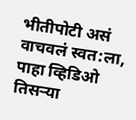भीतीपोटी असं वाचवलं स्वत:ला, पाहा व्हिडिओ
तिसऱ्या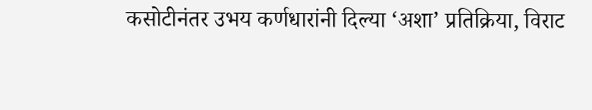कसोटीनंतर उभय कर्णधारांनी दिल्या ‘अशा’ प्रतिक्रिया, विराट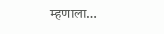म्हणाला…